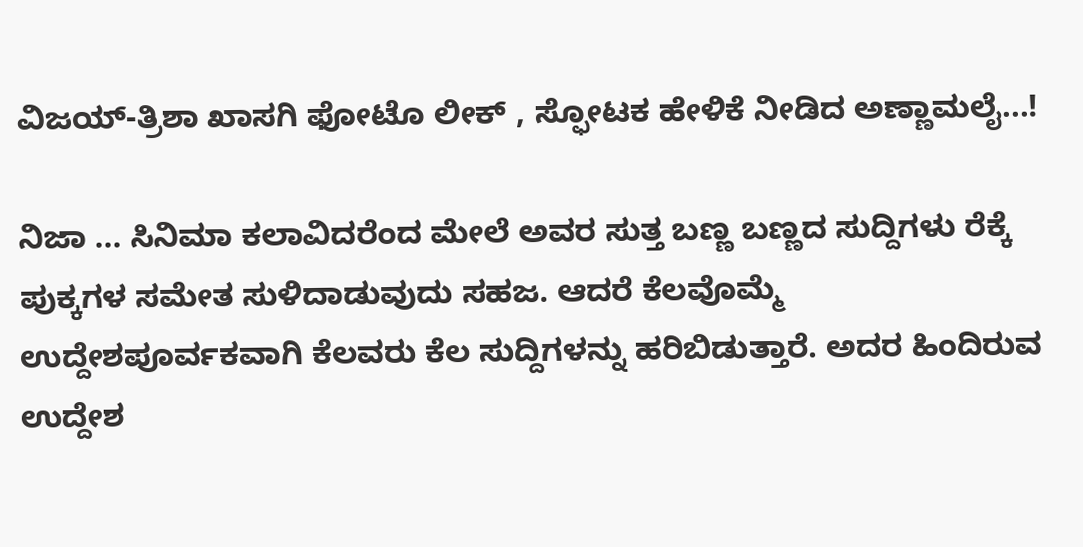ವಿಜಯ್-ತ್ರಿಶಾ ಖಾಸಗಿ ಫೋಟೊ ಲೀಕ್ , ಸ್ಫೋಟಕ ಹೇಳಿಕೆ ನೀಡಿದ ಅಣ್ಣಾಮಲೈ...!

ನಿಜಾ ... ಸಿನಿಮಾ ಕಲಾವಿದರೆಂದ ಮೇಲೆ ಅವರ ಸುತ್ತ ಬಣ್ಣ ಬಣ್ಣದ ಸುದ್ದಿಗಳು ರೆಕ್ಕೆ ಪುಕ್ಕಗಳ ಸಮೇತ ಸುಳಿದಾಡುವುದು ಸಹಜ. ಆದರೆ ಕೆಲವೊಮ್ಮೆ ಉದ್ದೇಶಪೂರ್ವಕವಾಗಿ ಕೆಲವರು ಕೆಲ ಸುದ್ದಿಗಳನ್ನು ಹರಿಬಿಡುತ್ತಾರೆ. ಅದರ ಹಿಂದಿರುವ ಉದ್ದೇಶ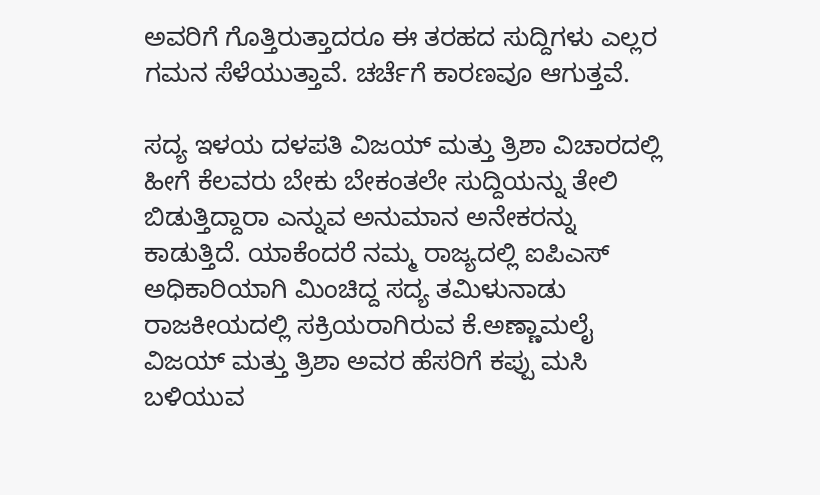ಅವರಿಗೆ ಗೊತ್ತಿರುತ್ತಾದರೂ ಈ ತರಹದ ಸುದ್ದಿಗಳು ಎಲ್ಲರ ಗಮನ ಸೆಳೆಯುತ್ತಾವೆ. ಚರ್ಚೆಗೆ ಕಾರಣವೂ ಆಗುತ್ತವೆ.

ಸದ್ಯ ಇಳಯ ದಳಪತಿ ವಿಜಯ್ ಮತ್ತು ತ್ರಿಶಾ ವಿಚಾರದಲ್ಲಿ ಹೀಗೆ ಕೆಲವರು ಬೇಕು ಬೇಕಂತಲೇ ಸುದ್ದಿಯನ್ನು ತೇಲಿ ಬಿಡುತ್ತಿದ್ದಾರಾ ಎನ್ನುವ ಅನುಮಾನ ಅನೇಕರನ್ನು ಕಾಡುತ್ತಿದೆ. ಯಾಕೆಂದರೆ ನಮ್ಮ ರಾಜ್ಯದಲ್ಲಿ ಐಪಿಎಸ್ ಅಧಿಕಾರಿಯಾಗಿ ಮಿಂಚಿದ್ದ ಸದ್ಯ ತಮಿಳುನಾಡು ರಾಜಕೀಯದಲ್ಲಿ ಸಕ್ರಿಯರಾಗಿರುವ ಕೆ.ಅಣ್ಣಾಮಲೈ ವಿಜಯ್ ಮತ್ತು ತ್ರಿಶಾ ಅವರ ಹೆಸರಿಗೆ ಕಪ್ಪು ಮಸಿ ಬಳಿಯುವ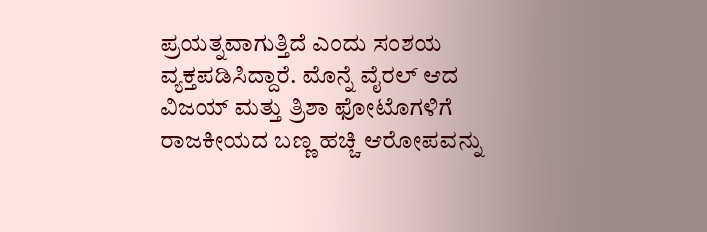ಪ್ರಯತ್ನವಾಗುತ್ತಿದೆ ಎಂದು ಸಂಶಯ ವ್ಯಕ್ತಪಡಿಸಿದ್ದಾರೆ. ಮೊನ್ನೆ ವೈರಲ್ ಆದ ವಿಜಯ್ ಮತ್ತು ತ್ರಿಶಾ ಫೋಟೊಗಳಿಗೆ ರಾಜಕೀಯದ ಬಣ್ಣ ಹಚ್ಚಿ ಆರೋಪವನ್ನು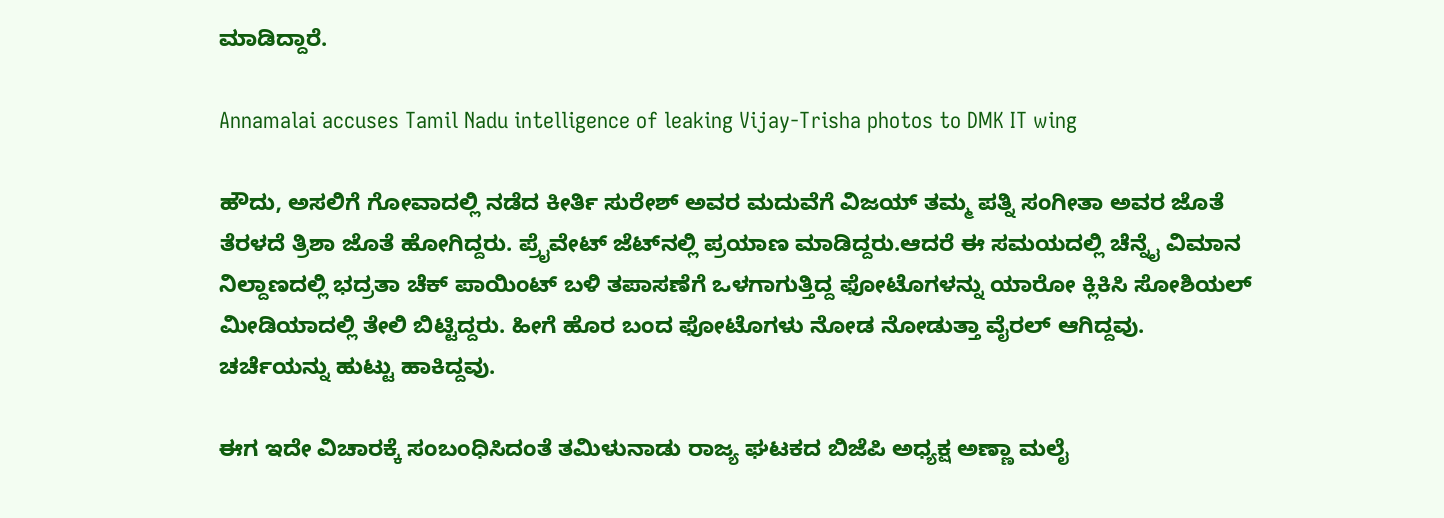ಮಾಡಿದ್ದಾರೆ.

Annamalai accuses Tamil Nadu intelligence of leaking Vijay-Trisha photos to DMK IT wing

ಹೌದು, ಅಸಲಿಗೆ ಗೋವಾದಲ್ಲಿ ನಡೆದ ಕೀರ್ತಿ ಸುರೇಶ್ ಅವರ ಮದುವೆಗೆ ವಿಜಯ್ ತಮ್ಮ ಪತ್ನಿ ಸಂಗೀತಾ ಅವರ ಜೊತೆ ತೆರಳದೆ ತ್ರಿಶಾ ಜೊತೆ ಹೋಗಿದ್ದರು. ಪ್ರೈವೇಟ್ ಜೆಟ್‌ನಲ್ಲಿ ಪ್ರಯಾಣ ಮಾಡಿದ್ದರು.ಆದರೆ ಈ ಸಮಯದಲ್ಲಿ ಚೆನ್ನೈ ವಿಮಾನ ನಿಲ್ದಾಣದಲ್ಲಿ ಭದ್ರತಾ ಚೆಕ್ ಪಾಯಿಂಟ್ ಬಳಿ ತಪಾಸಣೆಗೆ ಒಳಗಾಗುತ್ತಿದ್ದ ಫೋಟೊಗಳನ್ನು ಯಾರೋ ಕ್ಲಿಕಿಸಿ ಸೋಶಿಯಲ್ ಮೀಡಿಯಾದಲ್ಲಿ ತೇಲಿ ಬಿಟ್ಟಿದ್ದರು. ಹೀಗೆ ಹೊರ ಬಂದ ಫೋಟೊಗಳು ನೋಡ ನೋಡುತ್ತಾ ವೈರಲ್ ಆಗಿದ್ದವು. ಚರ್ಚೆಯನ್ನು ಹುಟ್ಟು ಹಾಕಿದ್ದವು.

ಈಗ ಇದೇ ವಿಚಾರಕ್ಕೆ ಸಂಬಂಧಿಸಿದಂತೆ ತಮಿಳುನಾಡು ರಾಜ್ಯ ಘಟಕದ ಬಿಜೆಪಿ ಅಧ್ಯಕ್ಷ ಅಣ್ಣಾ ಮಲೈ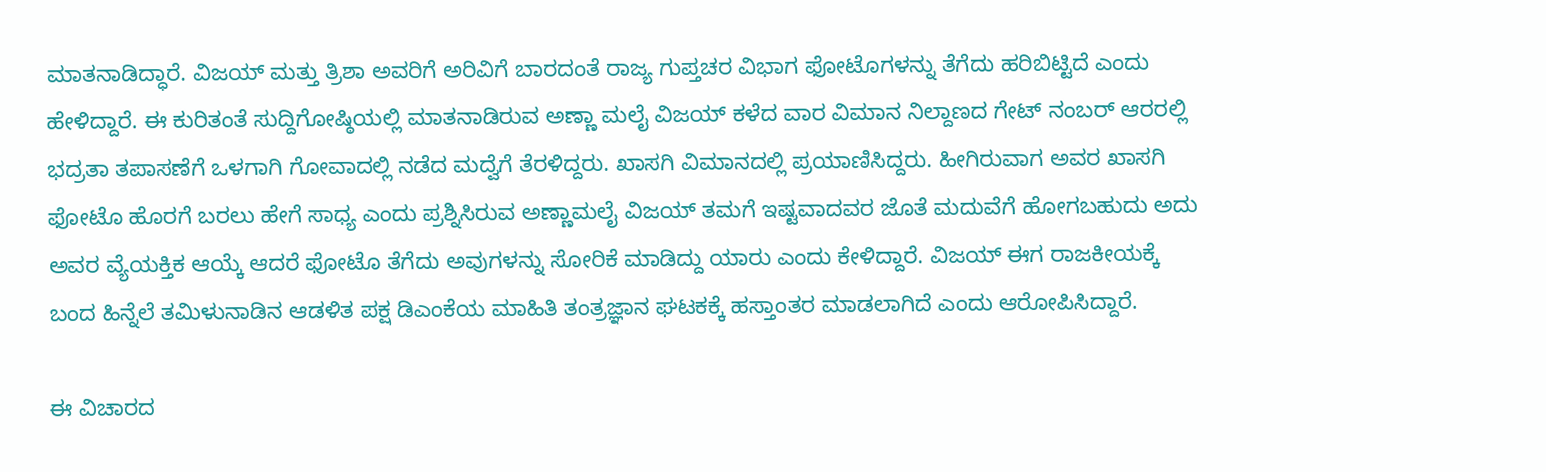ಮಾತನಾಡಿದ್ಧಾರೆ. ವಿಜಯ್ ಮತ್ತು ತ್ರಿಶಾ ಅವರಿಗೆ ಅರಿವಿಗೆ ಬಾರದಂತೆ ರಾಜ್ಯ ಗುಪ್ತಚರ ವಿಭಾಗ ಫೋಟೊಗಳನ್ನು ತೆಗೆದು ಹರಿಬಿಟ್ಟಿದೆ ಎಂದು ಹೇಳಿದ್ದಾರೆ. ಈ ಕುರಿತಂತೆ ಸುದ್ದಿಗೋಷ್ಠಿಯಲ್ಲಿ ಮಾತನಾಡಿರುವ ಅಣ್ಣಾ ಮಲೈ ವಿಜಯ್ ಕಳೆದ ವಾರ ವಿಮಾನ ನಿಲ್ದಾಣದ ಗೇಟ್ ನಂಬರ್ ಆರರಲ್ಲಿ ಭದ್ರತಾ ತಪಾಸಣೆಗೆ ಒಳಗಾಗಿ ಗೋವಾದಲ್ಲಿ ನಡೆದ ಮದ್ವೆಗೆ ತೆರಳಿದ್ದರು. ಖಾಸಗಿ ವಿಮಾನದಲ್ಲಿ ಪ್ರಯಾಣಿಸಿದ್ದರು. ಹೀಗಿರುವಾಗ ಅವರ ಖಾಸಗಿ ಫೋಟೊ ಹೊರಗೆ ಬರಲು ಹೇಗೆ ಸಾಧ್ಯ ಎಂದು ಪ್ರಶ್ನಿಸಿರುವ ಅಣ್ಣಾಮಲೈ ವಿಜಯ್ ತಮಗೆ ಇಷ್ಟವಾದವರ ಜೊತೆ ಮದುವೆಗೆ ಹೋಗಬಹುದು ಅದು ಅವರ ವ್ಯೆಯಕ್ತಿಕ ಆಯ್ಕೆ ಆದರೆ ಫೋಟೊ ತೆಗೆದು ಅವುಗಳನ್ನು ಸೋರಿಕೆ ಮಾಡಿದ್ದು ಯಾರು ಎಂದು ಕೇಳಿದ್ದಾರೆ. ವಿಜಯ್ ಈಗ ರಾಜಕೀಯಕ್ಕೆ ಬಂದ ಹಿನ್ನೆಲೆ ತಮಿಳುನಾಡಿನ ಆಡಳಿತ ಪಕ್ಷ ಡಿಎಂಕೆಯ ಮಾಹಿತಿ ತಂತ್ರಜ್ಞಾನ ಘಟಕಕ್ಕೆ ಹಸ್ತಾಂತರ ಮಾಡಲಾಗಿದೆ ಎಂದು ಆರೋಪಿಸಿದ್ದಾರೆ.

ಈ ವಿಚಾರದ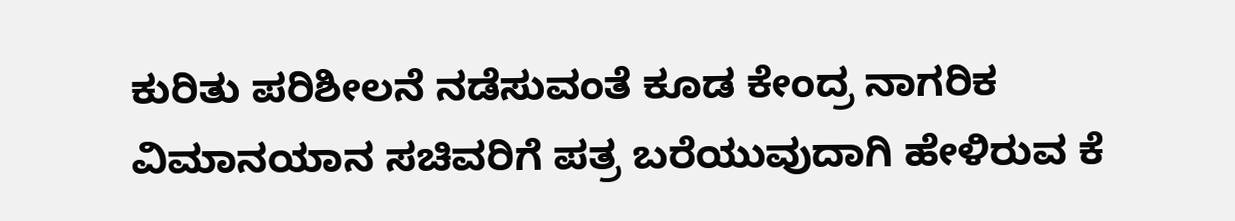ಕುರಿತು ಪರಿಶೀಲನೆ ನಡೆಸುವಂತೆ ಕೂಡ ಕೇಂದ್ರ ನಾಗರಿಕ ವಿಮಾನಯಾನ ಸಚಿವರಿಗೆ ಪತ್ರ ಬರೆಯುವುದಾಗಿ ಹೇಳಿರುವ ಕೆ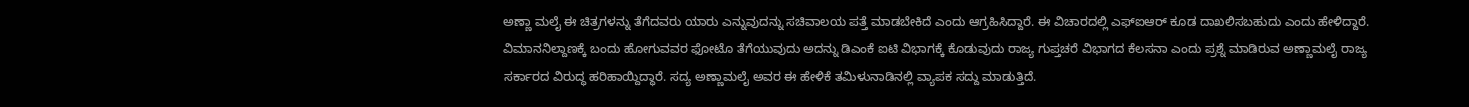ಅಣ್ಣಾ ಮಲೈ ಈ ಚಿತ್ರಗಳನ್ನು ತೆಗೆದವರು ಯಾರು ಎನ್ನುವುದನ್ನು ಸಚಿವಾಲಯ ಪತ್ತೆ ಮಾಡಬೇಕಿದೆ ಎಂದು ಆಗ್ರಹಿಸಿದ್ದಾರೆ. ಈ ವಿಚಾರದಲ್ಲಿ ಎಫ್‌ಐಆರ್ ಕೂಡ ದಾಖಲಿಸಬಹುದು ಎಂದು ಹೇಳಿದ್ದಾರೆ. ವಿಮಾನನಿಲ್ದಾಣಕ್ಕೆ ಬಂದು ಹೋಗುವವರ ಫೋಟೊ ತೆಗೆಯುವುದು ಅದನ್ನು ಡಿಎಂಕೆ ಐಟಿ ವಿಭಾಗಕ್ಕೆ ಕೊಡುವುದು ರಾಜ್ಯ ಗುಪ್ತಚರೆ ವಿಭಾಗದ ಕೆಲಸನಾ ಎಂದು ಪ್ರಶ್ನೆ ಮಾಡಿರುವ ಅಣ್ಣಾಮಲೈ ರಾಜ್ಯ ಸರ್ಕಾರದ ವಿರುದ್ಧ ಹರಿಹಾಯ್ದಿದ್ಧಾರೆ. ಸದ್ಯ ಅಣ್ಣಾಮಲೈ ಅವರ ಈ ಹೇಳಿಕೆ ತಮಿಳುನಾಡಿನಲ್ಲಿ ವ್ಯಾಪಕ ಸದ್ದು ಮಾಡುತ್ತಿದೆ.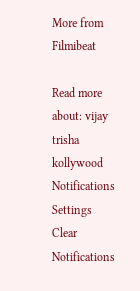More from Filmibeat

Read more about: vijay trisha kollywood
Notifications
Settings
Clear Notifications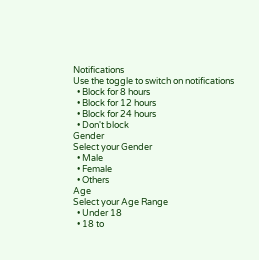Notifications
Use the toggle to switch on notifications
  • Block for 8 hours
  • Block for 12 hours
  • Block for 24 hours
  • Don't block
Gender
Select your Gender
  • Male
  • Female
  • Others
Age
Select your Age Range
  • Under 18
  • 18 to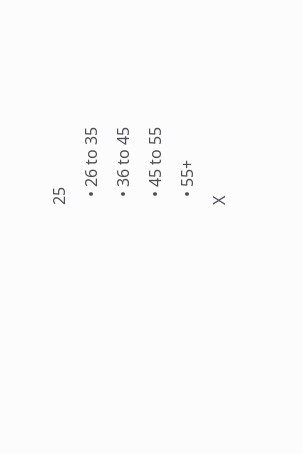25
  • 26 to 35
  • 36 to 45
  • 45 to 55
  • 55+
X